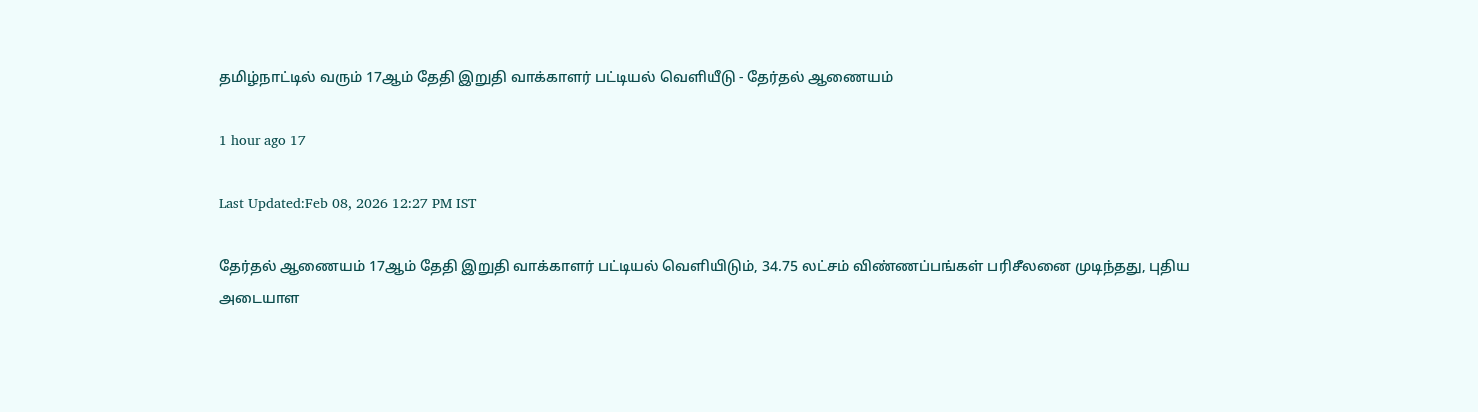தமிழ்நாட்டில் வரும் 17ஆம் தேதி இறுதி வாக்காளர் பட்டியல் வெளியீடு - தேர்தல் ஆணையம்

1 hour ago 17

Last Updated:Feb 08, 2026 12:27 PM IST

தேர்தல் ஆணையம் 17ஆம் தேதி இறுதி வாக்காளர் பட்டியல் வெளியிடும், 34.75 லட்சம் விண்ணப்பங்கள் பரிசீலனை முடிந்தது, புதிய அடையாள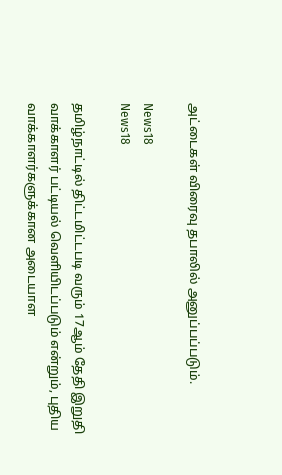அட்டைகள் விரைவு தபாலில் அனுப்பப்படும்.

News18
News18

தமிழ்நாட்டில் திட்டமிட்டபடி வரும் 17ஆம் தேதி இறுதி வாக்காளர் பட்டியல் வெளியிடப்படும் என்றும், புதிய வாக்காளர்களுக்கான அடையாள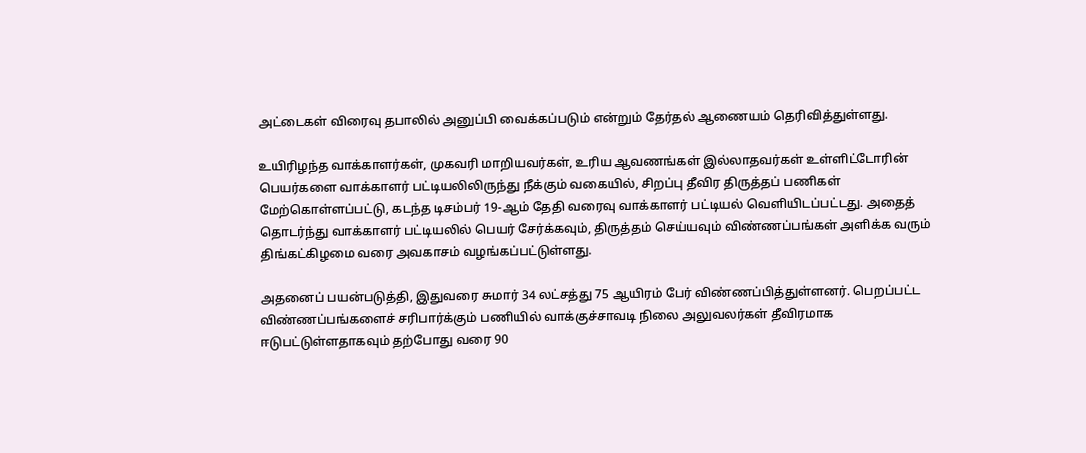அட்டைகள் விரைவு தபாலில் அனுப்பி வைக்கப்படும் என்றும் தேர்தல் ஆணையம் தெரிவித்துள்ளது.

உயிரிழந்த வாக்காளர்கள், முகவரி மாறியவர்கள், உரிய ஆவணங்கள் இல்லாதவர்கள் உள்ளிட்டோரின் பெயர்களை வாக்காளர் பட்டியலிலிருந்து நீக்கும் வகையில், சிறப்பு தீவிர திருத்தப் பணிகள் மேற்கொள்ளப்பட்டு, கடந்த டிசம்பர் 19-ஆம் தேதி வரைவு வாக்காளர் பட்டியல் வெளியிடப்பட்டது. அதைத் தொடர்ந்து வாக்காளர் பட்டியலில் பெயர் சேர்க்கவும், திருத்தம் செய்யவும் விண்ணப்பங்கள் அளிக்க வரும் திங்கட்கிழமை வரை அவகாசம் வழங்கப்பட்டுள்ளது.

அதனைப் பயன்படுத்தி, இதுவரை சுமார் 34 லட்சத்து 75 ஆயிரம் பேர் விண்ணப்பித்துள்ளனர். பெறப்பட்ட விண்ணப்பங்களைச் சரிபார்க்கும் பணியில் வாக்குச்சாவடி நிலை அலுவலர்கள் தீவிரமாக ஈடுபட்டுள்ளதாகவும் தற்போது வரை 90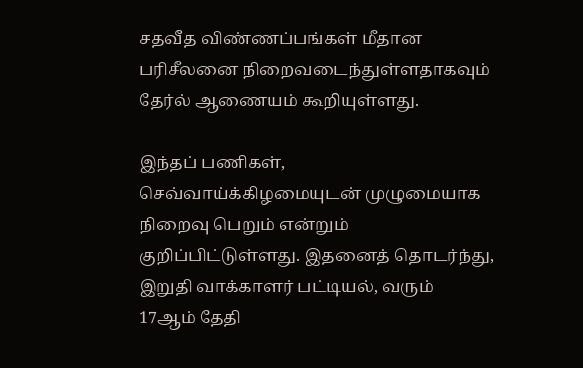சதவீத விண்ணப்பங்கள் மீதான பரிசீலனை நிறைவடைந்துள்ளதாகவும் தேர்ல் ஆணையம் கூறியுள்ளது.

இந்தப் பணிகள், செவ்வாய்க்கிழமையுடன் முழுமையாக நிறைவு பெறும் என்றும் குறிப்பிட்டுள்ளது. இதனைத் தொடர்ந்து, இறுதி வாக்காளர் பட்டியல், வரும் 17ஆம் தேதி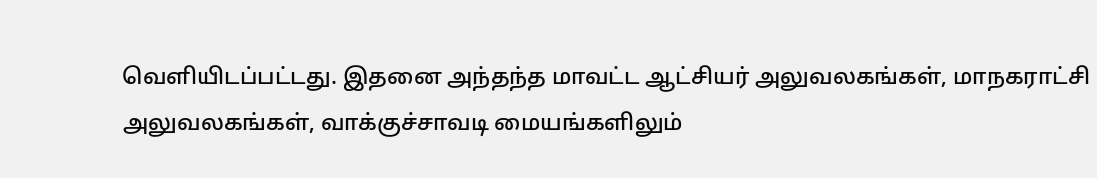வெளியிடப்பட்டது. இதனை அந்தந்த மாவட்ட ஆட்சியர் அலுவலகங்கள், மாநகராட்சி அலுவலகங்கள், வாக்குச்சாவடி மையங்களிலும்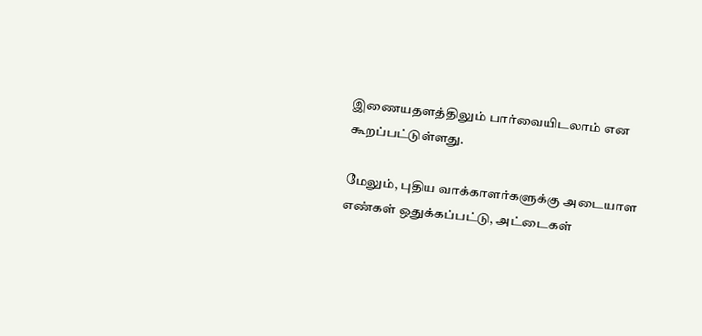இணையதளத்திலும் பார்வையிடலாம் என கூறப்பட்டுள்ளது.

மேலும், புதிய வாக்காளர்களுக்கு அடையாள எண்கள் ஒதுக்கப்பட்டு, அட்டைகள்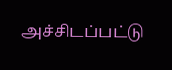அச்சிடப்பட்டு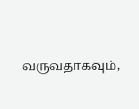வருவதாகவும்,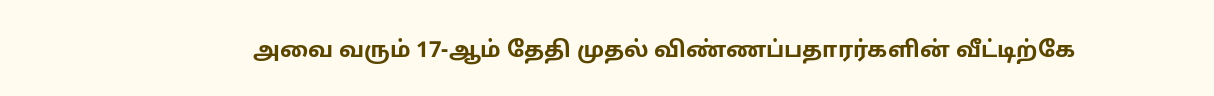அவை வரும் 17-ஆம் தேதி முதல் விண்ணப்பதாரர்களின் வீட்டிற்கே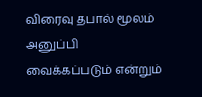விரைவு தபால் மூலம் அனுப்பி வைக்கப்படும் என்றும்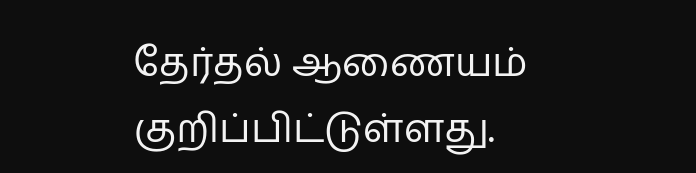தேர்தல் ஆணையம் குறிப்பிட்டுள்ளது.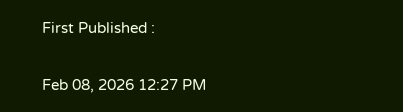First Published :

Feb 08, 2026 12:27 PM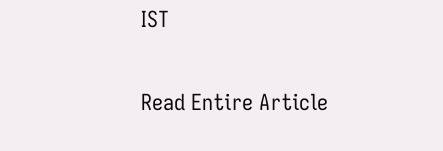IST

Read Entire Article